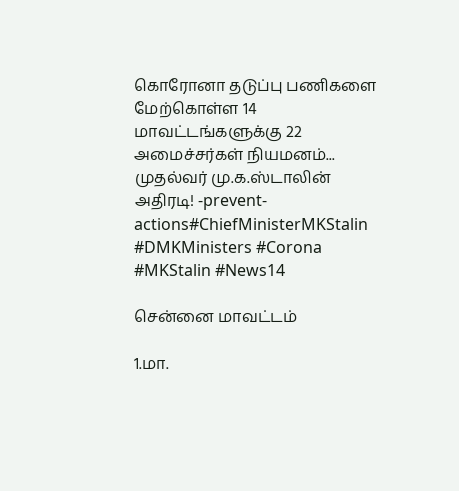கொரோனா தடுப்பு பணிகளை மேற்கொள்ள 14 மாவட்டங்களுக்கு 22 அமைச்சர்கள் நியமனம்... முதல்வர் மு.க.ஸ்டாலின் அதிரடி! -prevent-actions#ChiefMinisterMKStalin #DMKMinisters #Corona #MKStalin #News14

சென்னை மாவட்டம்

1.மா.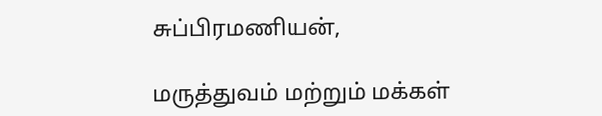சுப்பிரமணியன்,

மருத்துவம் மற்றும் மக்கள்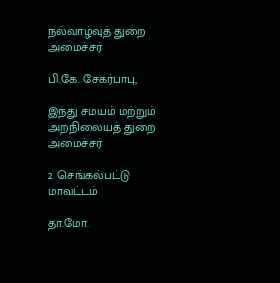நல்வாழ்வுத் துறை அமைச்சர்

பி.கே. சேகர்பாபு,

இந்து சமயம் மற்றும் அறநிலையத் துறை அமைச்சர்

2. செங்கல்பட்டு மாவட்டம்

தா.மோ.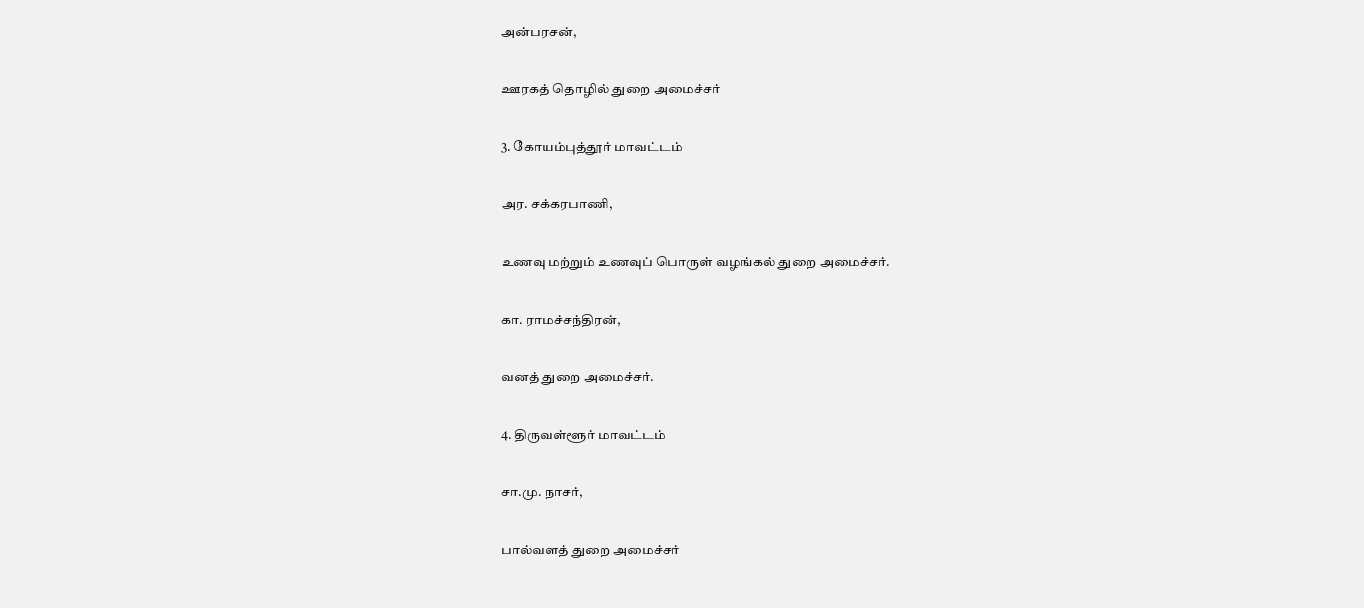அன்பரசன்,

ஊரகத் தொழில் துறை அமைச்சர்

3. கோயம்புத்தூர் மாவட்டம்

அர. சக்கரபாணி,

உணவு மற்றும் உணவுப் பொருள் வழங்கல் துறை அமைச்சர்.

கா. ராமச்சந்திரன்,

வனத் துறை அமைச்சர்.

4. திருவள்ளூர் மாவட்டம்

சா.மு. நாசர்,

பால்வளத் துறை அமைச்சர்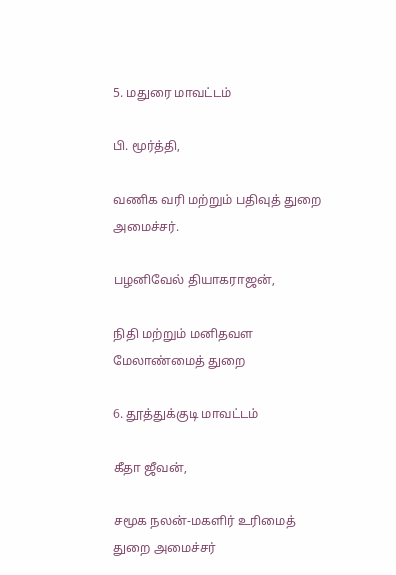5. மதுரை மாவட்டம்

பி. மூர்த்தி,

வணிக வரி மற்றும் பதிவுத் துறை அமைச்சர்.

பழனிவேல் தியாகராஜன்,

நிதி மற்றும் மனிதவள மேலாண்மைத் துறை

6. தூத்துக்குடி மாவட்டம்

கீதா ஜீவன்,

சமூக நலன்-மகளிர் உரிமைத் துறை அமைச்சர்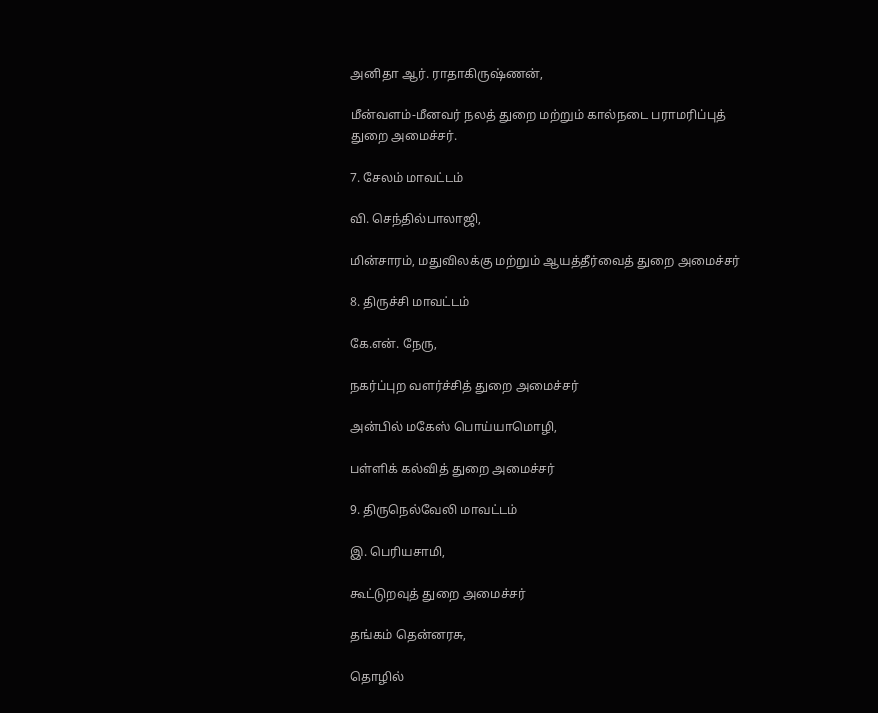அனிதா ஆர். ராதாகிருஷ்ணன்,

மீன்வளம்-மீனவர் நலத் துறை மற்றும் கால்நடை பராமரிப்புத் துறை அமைச்சர்.

7. சேலம் மாவட்டம்

வி. செந்தில்பாலாஜி,

மின்சாரம், மதுவிலக்கு மற்றும் ஆயத்தீர்வைத் துறை அமைச்சர்

8. திருச்சி மாவட்டம்

கே.என். நேரு,

நகர்ப்புற வளர்ச்சித் துறை அமைச்சர்

அன்பில் மகேஸ் பொய்யாமொழி,

பள்ளிக் கல்வித் துறை அமைச்சர்

9. திருநெல்வேலி மாவட்டம்

இ. பெரியசாமி,

கூட்டுறவுத் துறை அமைச்சர்

தங்கம் தென்னரசு,

தொழில்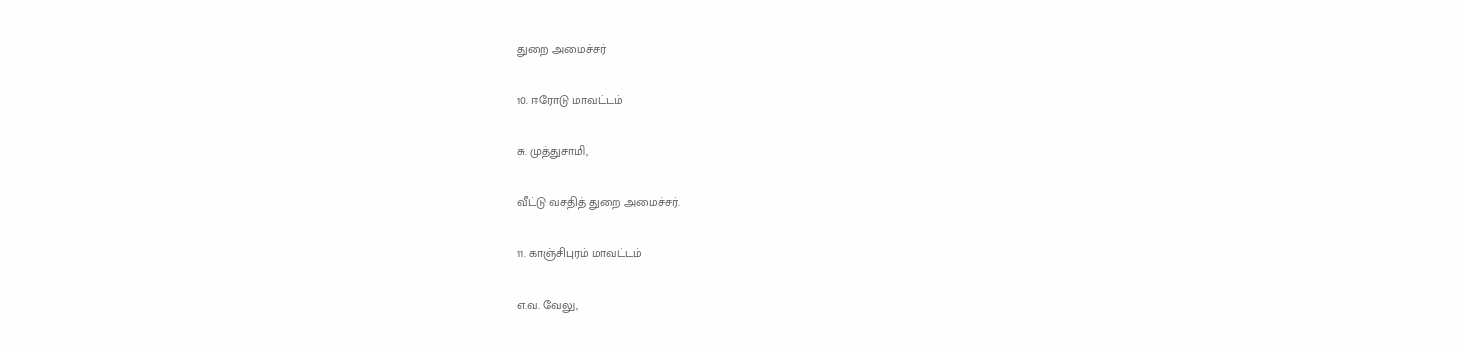துறை அமைச்சர்

10. ஈரோடு மாவட்டம்

சு. முத்துசாமி,

வீட்டு வசதித் துறை அமைச்சர்.

11. காஞ்சிபுரம் மாவட்டம்

எ.வ. வேலு,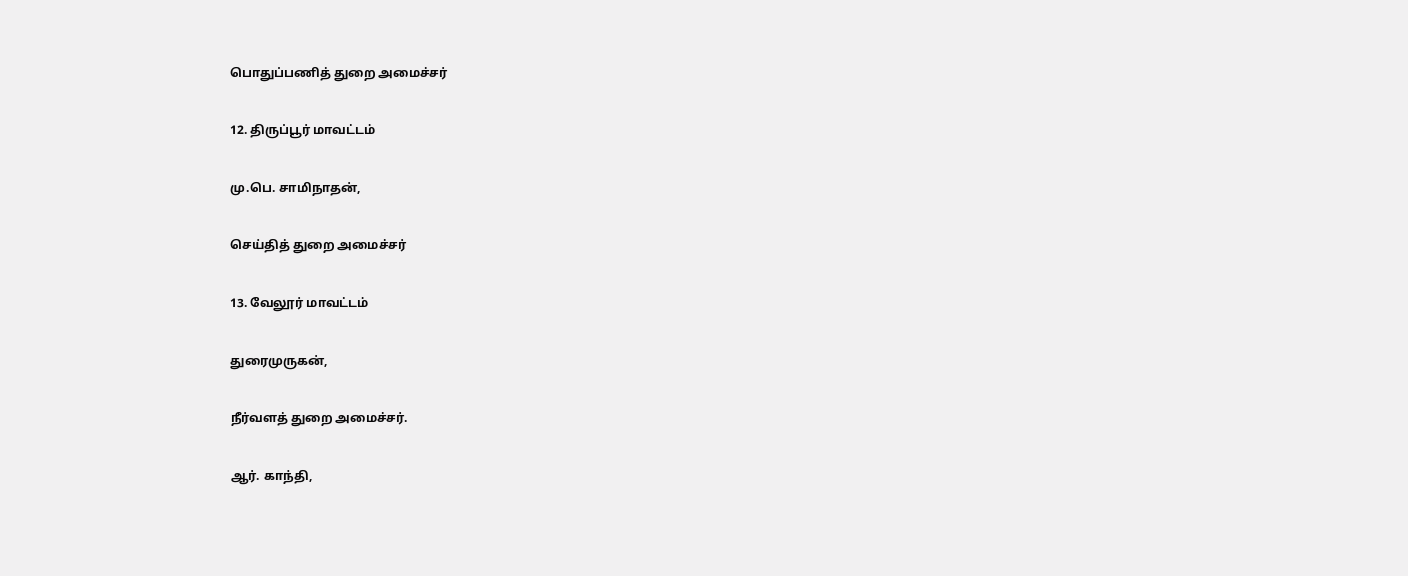பொதுப்பணித் துறை அமைச்சர்

12. திருப்பூர் மாவட்டம்

மு.பெ. சாமிநாதன்,

செய்தித் துறை அமைச்சர்

13. வேலூர் மாவட்டம்

துரைமுருகன்,

நீர்வளத் துறை அமைச்சர்.

ஆர். காந்தி,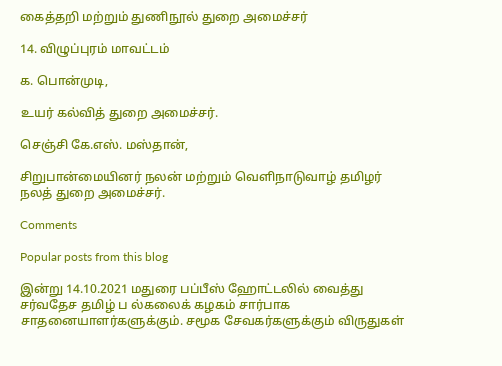கைத்தறி மற்றும் துணிநூல் துறை அமைச்சர்

14. விழுப்புரம் மாவட்டம்

க. பொன்முடி,

உயர் கல்வித் துறை அமைச்சர்.

செஞ்சி கே.எஸ். மஸ்தான்,

சிறுபான்மையினர் நலன் மற்றும் வெளிநாடுவாழ் தமிழர் நலத் துறை அமைச்சர்.

Comments

Popular posts from this blog

இன்று 14.10.2021 மதுரை பப்பீஸ் ஹோட்டலில் வைத்து சர்வதேச தமிழ் ப ல்கலைக் கழகம் சார்பாக சாதனையாளர்களுக்கும். சமூக சேவகர்களுக்கும் விருதுகள்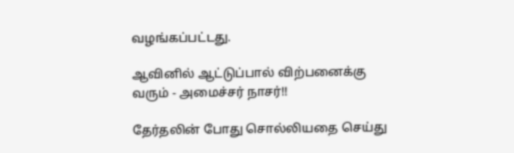வழங்கப்பட்டது.

ஆவினில் ஆட்டுப்பால் விற்பனைக்கு வரும் - அமைச்சர் நாசர்!!

தேர்தலின் போது சொல்லியதை செய்து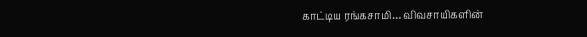காட்டிய ரங்கசாமி… விவசாயிகளின்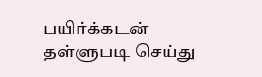பயிர்க்கடன் தள்ளுபடி செய்து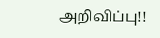அறிவிப்பு!!